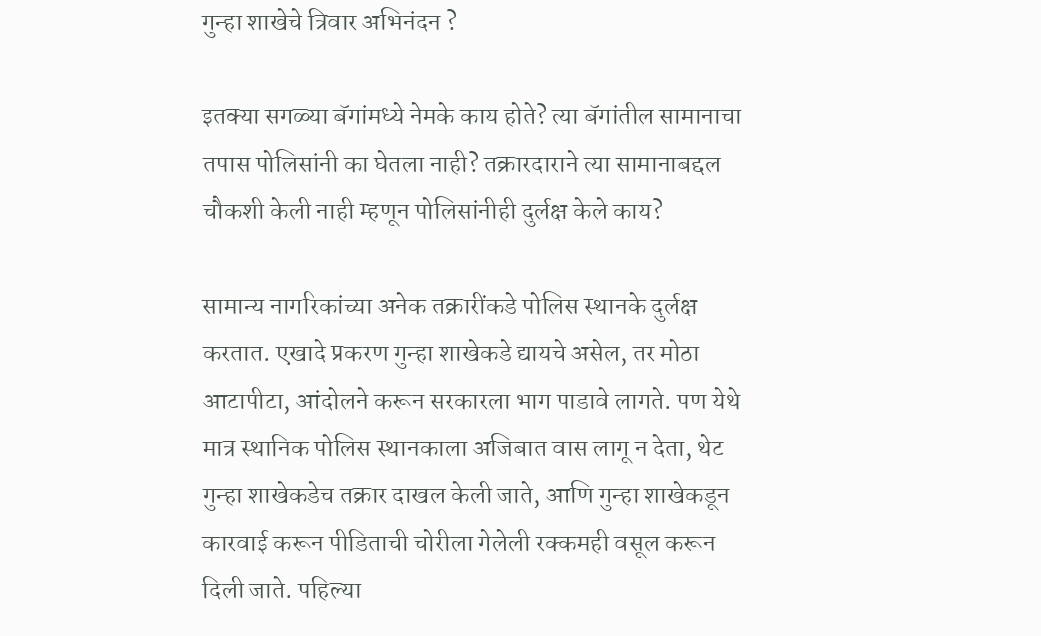गुन्हा शाखेचे त्रिवार अभिनंदन ?

इतक्या सगळ्या बॅगांमध्ये नेमके काय होते? त्या बॅगांतील सामानाचा तपास पोलिसांनी का घेतला नाही? तक्रारदाराने त्या सामानाबद्दल चौकशी केली नाही म्हणून पोलिसांनीही दुर्लक्ष केले काय?

सामान्य नागरिकांच्या अनेक तक्रारींकडे पोलिस स्थानके दुर्लक्ष करतात. एखादे प्रकरण गुन्हा शाखेकडे द्यायचे असेल, तर मोठा आटापीटा, आंदोलने करून सरकारला भाग पाडावे लागते. पण येथे मात्र स्थानिक पोलिस स्थानकाला अजिबात वास लागू न देता, थेट गुन्हा शाखेकडेच तक्रार दाखल केली जाते, आणि गुन्हा शाखेकडून कारवाई करून पीडिताची चोरीला गेलेली रक्कमही वसूल करून दिली जाते. पहिल्या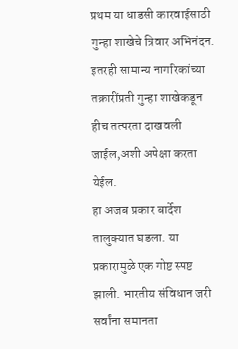प्रथम या धाडसी कारवाईसाठी गुन्हा शाखेचे त्रिवार अभिनंदन. इतरही सामान्य नागरिकांच्या तक्रारींप्रती गुन्हा शाखेकडून हीच तत्परता दाखवली जाईल,अशी अपेक्षा करता येईल.
हा अजब प्रकार बार्देश तालुक्यात घडला. या प्रकारामुळे एक गोष्ट स्पष्ट झाली. भारतीय संविधान जरी सर्वांना समानता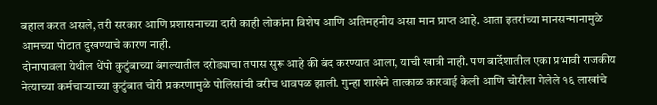बहाल करत असले, तरी सरकार आणि प्रशासनाच्या दारी काही लोकांना विशेष आणि अतिमहनीय असा मान प्राप्त आहे. आता इतरांच्या मानसन्मानामुळे आमच्या पोटात दुखण्याचे कारण नाही.
दोनापावला येथील धेंपो कुटुंबाच्या बंगल्यातील दरोड्याचा तपास सुरू आहे की बंद करण्यात आला, याची खात्री नाही. पण बार्देशातील एका प्रभावी राजकीय नेत्याच्या कर्मचाऱ्याच्या कुटुंबात चोरी प्रकरणामुळे पोलिसांची बरीच धावपळ झाली. गुन्हा शाखेने तात्काळ कारवाई केली आणि चोरीला गेलेले १६ लाखांचे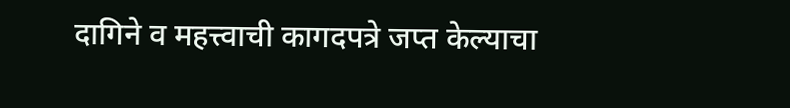दागिने व महत्त्वाची कागदपत्रे जप्त केल्याचा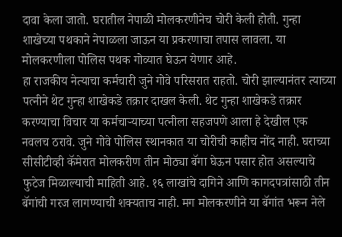दावा केला जातो. घरातील नेपाळी मोलकरणीनेच चोरी केली होती. गुन्हा शाखेच्या पथकाने नेपाळला जाऊन या प्रकरणाचा तपास लावला. या मोलकरणीला पोलिस पथक गोव्यात घेऊन येणार आहे.
हा राजकीय नेत्याचा कर्मचारी जुने गोवे परिसरात राहतो. चोरी झाल्यानंतर त्याच्या पत्नीने थेट गुन्हा शाखेकडे तक्रार दाखल केली. थेट गुन्हा शाखेकडे तक्रार करण्याचा विचार या कर्मचाऱ्याच्या पत्नीला सहजपणे आला हे देखील एक नवलच ठरावे. जुने गोवे पोलिस स्थानकात या चोरीची काहीच नोंद नाही. घराच्या सीसीटीव्ही कॅमेरात मोलकरीण तीन मोठ्या बॅगा घेऊन पसार होत असल्याचे फुटेज मिळाल्याची माहिती आहे. १६ लाखांचे दागिने आणि कागदपत्रांसाठी तीन बॅगांची गरज लागण्याची शक्यताच नाही. मग मोलकरणीने या बॅगांत भरून नेले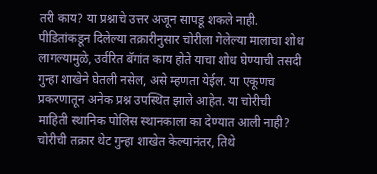तरी काय? या प्रश्नाचे उत्तर अजून सापडू शकले नाही.
पीडितांकडून दिलेल्या तक्रारीनुसार चोरीला गेलेल्या मालाचा शोध लागल्यामुळे, उर्वरित बॅगांत काय होते याचा शोध घेण्याची तसदी गुन्हा शाखेने घेतली नसेल, असे म्हणता येईल. या एकूणच प्रकरणातून अनेक प्रश्न उपस्थित झाले आहेत. या चोरीची माहिती स्थानिक पोलिस स्थानकाला का देण्यात आली नाही? चोरीची तक्रार थेट गुन्हा शाखेत केल्यानंतर, तिथे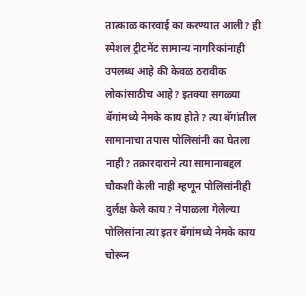तात्काळ कारवाई का करण्यात आली? ही स्पेशल ट्रीटमेंट सामान्य नागरिकांनाही उपलब्ध आहे की केवळ ठरावीक लोकांसाठीच आहे? इतक्या सगळ्या बॅगांमध्ये नेमके काय होते? त्या बॅगांतील सामानाचा तपास पोलिसांनी का घेतला नाही? तक्रारदाराने त्या सामानाबद्दल चौकशी केली नाही म्हणून पोलिसांनीही दुर्लक्ष केले काय? नेपाळला गेलेल्या पोलिसांना त्या इतर बॅगांमध्ये नेमके काय चोरून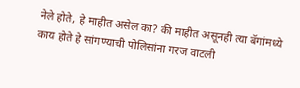नेले होते, हे माहीत असेल का? की माहीत असूनही त्या बॅगांमध्ये काय होते हे सांगण्याची पोलिसांना गरज वाटली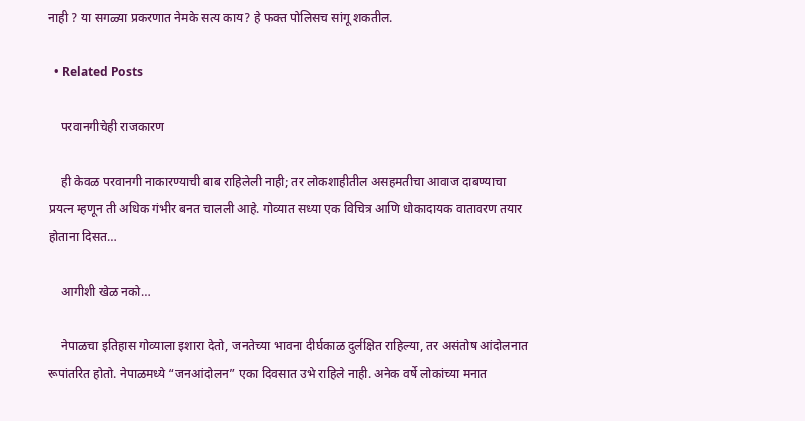नाही ? या सगळ्या प्रकरणात नेमके सत्य काय? हे फक्त पोलिसच सांगू शकतील.

  • Related Posts

    परवानगीचेही राजकारण

    ही केवळ परवानगी नाकारण्याची बाब राहिलेली नाही; तर लोकशाहीतील असहमतीचा आवाज दाबण्याचा प्रयत्न म्हणून ती अधिक गंभीर बनत चालली आहे. गोव्यात सध्या एक विचित्र आणि धोकादायक वातावरण तयार होताना दिसत…

    आगीशी खेळ नको…

    नेपाळचा इतिहास गोव्याला इशारा देतो, जनतेच्या भावना दीर्घकाळ दुर्लक्षित राहिल्या, तर असंतोष आंदोलनात रूपांतरित होतो. नेपाळमध्ये “जनआंदोलन” एका दिवसात उभे राहिले नाही. अनेक वर्षे लोकांच्या मनात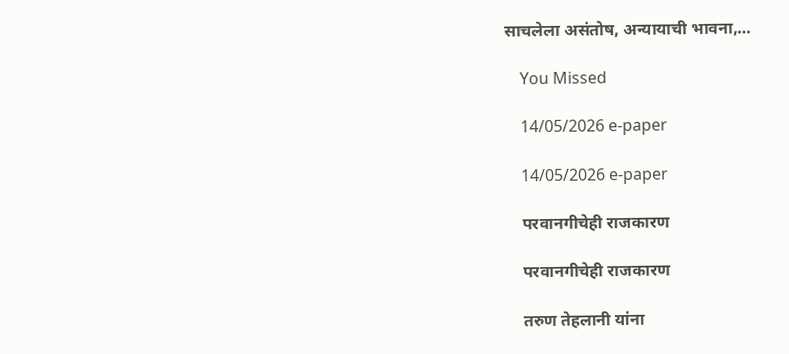साचलेला असंतोष, अन्यायाची भावना,…

    You Missed

    14/05/2026 e-paper

    14/05/2026 e-paper

    परवानगीचेही राजकारण

    परवानगीचेही राजकारण

    तरुण तेहलानी यांना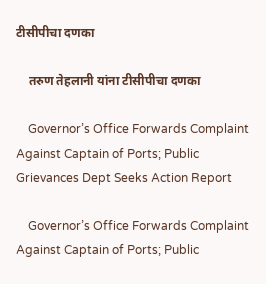टीसीपीचा दणका

    तरुण तेहलानी यांना टीसीपीचा दणका

    Governor’s Office Forwards Complaint Against Captain of Ports; Public Grievances Dept Seeks Action Report

    Governor’s Office Forwards Complaint Against Captain of Ports; Public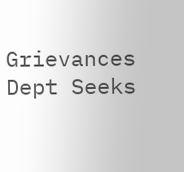Grievances Dept Seeks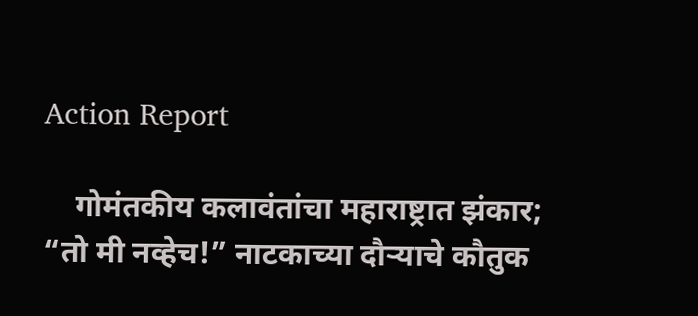Action Report

    गोमंतकीय कलावंतांचा महाराष्ट्रात झंकार; “तो मी नव्हेच!” नाटकाच्या दौऱ्याचे कौतुक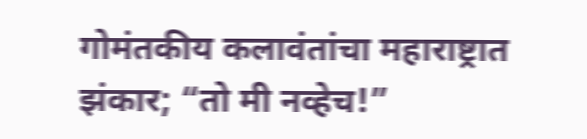गोमंतकीय कलावंतांचा महाराष्ट्रात झंकार; “तो मी नव्हेच!”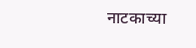नाटकाच्या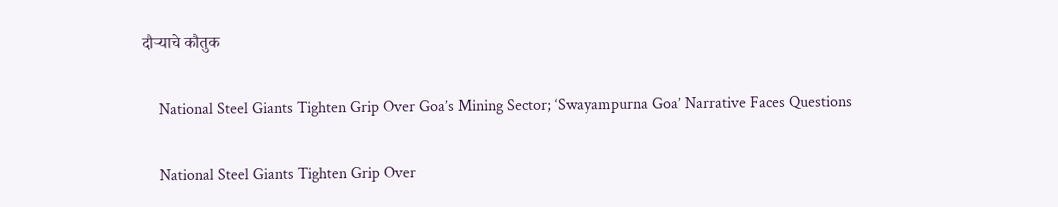दौऱ्याचे कौतुक

    National Steel Giants Tighten Grip Over Goa’s Mining Sector; ‘Swayampurna Goa’ Narrative Faces Questions

    National Steel Giants Tighten Grip Over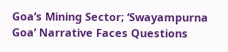Goa’s Mining Sector; ‘Swayampurna Goa’ Narrative Faces Questions